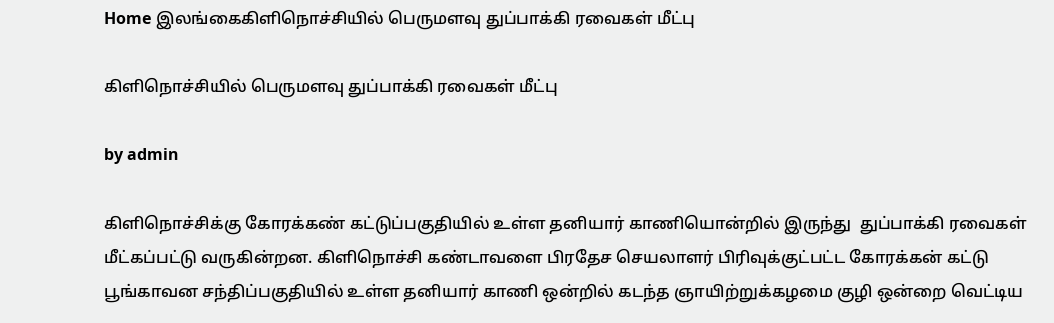Home இலங்கைகிளிநொச்சியில் பெருமளவு துப்பாக்கி ரவைகள் மீட்பு

கிளிநொச்சியில் பெருமளவு துப்பாக்கி ரவைகள் மீட்பு

by admin

கிளிநொச்சிக்கு கோரக்கண் கட்டுப்பகுதியில் உள்ள தனியார் காணியொன்றில் இருந்து  துப்பாக்கி ரவைகள் மீட்கப்பட்டு வருகின்றன. கிளிநொச்சி கண்டாவளை பிரதேச செயலாளர் பிரிவுக்குட்பட்ட கோரக்கன் கட்டு பூங்காவன சந்திப்பகுதியில் உள்ள தனியார் காணி ஒன்றில் கடந்த ஞாயிற்றுக்கழமை குழி ஒன்றை வெட்டிய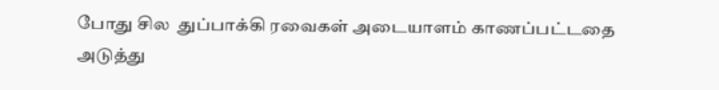போது சில  துப்பாக்கி ரவைகள் அடையாளம் காணப்பட்டதை அடுத்து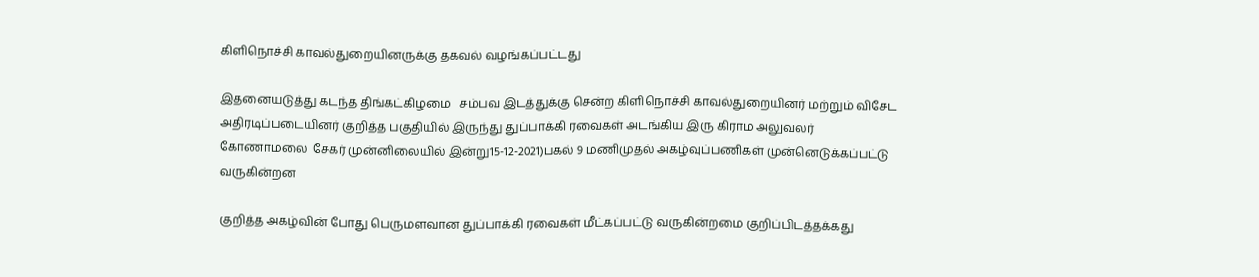கிளிநொச்சி காவல்துறையினருக்கு தகவல் வழங்கப்பட்டது

இதனையடுத்து கடந்த திங்கட்கிழமை   சம்பவ இடத்துக்கு சென்ற கிளிநொச்சி காவல்துறையினர் மற்றும் விசேட அதிரடிப்படையினர் குறித்த பகுதியில் இருந்து துப்பாக்கி ரவைகள் அடங்கிய இரு கிராம அலுவலர் கோணாமலை  சேகர் முன்னிலையில் இன்று15-12-2021)பகல் 9 மணிமுதல் அகழ்வுப்பணிகள் முன்னெடுக்கப்பட்டு வருகின்றன

குறித்த அகழ்வின் போது பெருமளவான துப்பாக்கி ரவைகள் மீட்கப்பட்டு வருகின்றமை குறிப்பிடத்தக்கது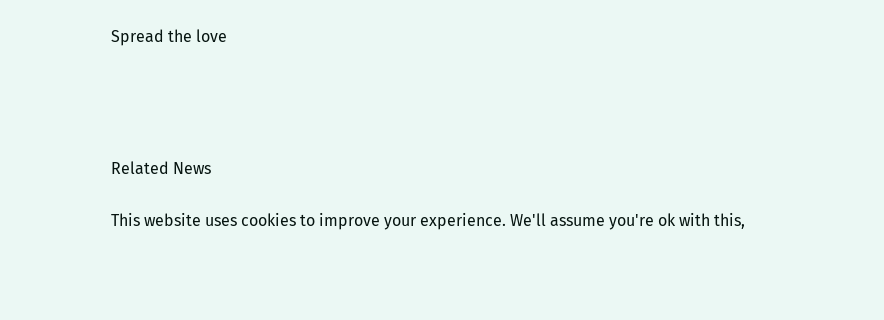Spread the love




Related News

This website uses cookies to improve your experience. We'll assume you're ok with this,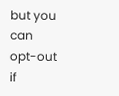but you can opt-out if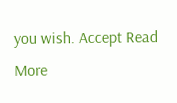you wish. Accept Read More